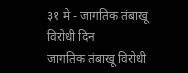३१ मे - जागतिक तंबाखू विरोधी दिन
जागतिक तंबाखू विरोधी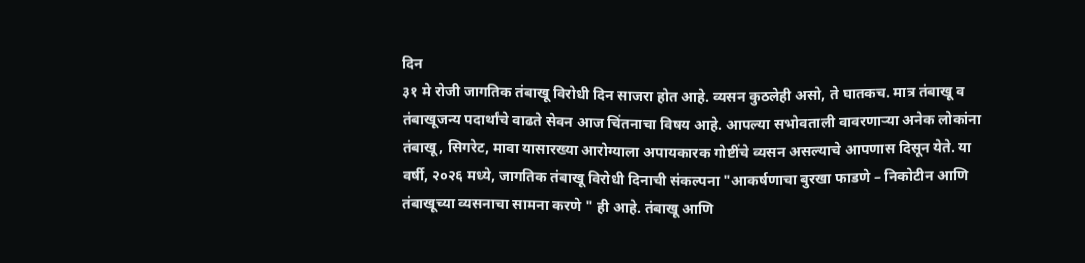दिन
३१ मे रोजी जागतिक तंबाखू विरोधी दिन साजरा होत आहे. व्यसन कुठलेही असो, ते घातकच. मात्र तंबाखू व तंबाखूजन्य पदार्थांचे वाढते सेवन आज चिंतनाचा विषय आहे. आपल्या सभोवताली वावरणाऱ्या अनेक लोकांना तंबाखू, सिगरेट, मावा यासारख्या आरोग्याला अपायकारक गोष्टींचे व्यसन असल्याचे आपणास दिसून येते. या वर्षी, २०२६ मध्ये, जागतिक तंबाखू विरोधी दिनाची संकल्पना "आकर्षणाचा बुरखा फाडणे – निकोटीन आणि तंबाखूच्या व्यसनाचा सामना करणे " ही आहे. तंबाखू आणि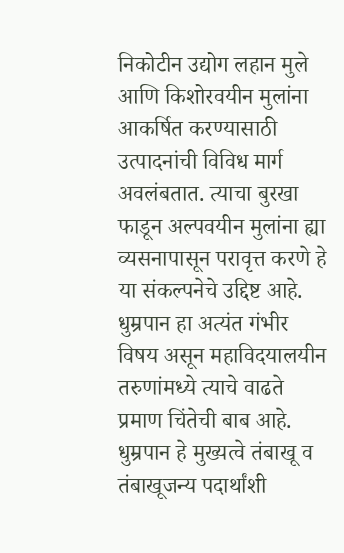निकोटीन उद्योग लहान मुले आणि किशोरवयीन मुलांना आकर्षित करण्यासाठी उत्पादनांची विविध मार्ग अवलंबतात. त्याचा बुरखा फाडून अल्पवयीन मुलांना ह्या व्यसनापासून परावृत्त करणे हे या संकल्पनेचे उद्दिष्ट आहे. धुम्रपान हा अत्यंत गंभीर विषय असून महाविदयालयीन तरुणांमध्ये त्याचे वाढते प्रमाण चिंतेची बाब आहे. धुम्रपान हे मुख्यत्वे तंबाखू व तंबाखूजन्य पदार्थांशी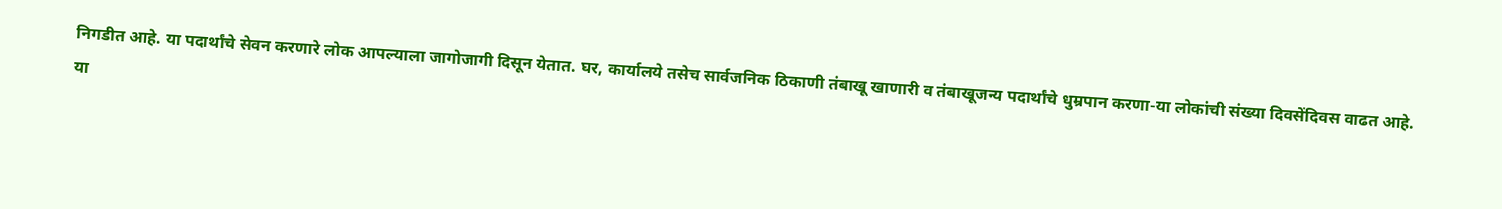निगडीत आहे. या पदार्थांचे सेवन करणारे लोक आपल्याला जागोजागी दिसून येतात. घर, कार्यालये तसेच सार्वजनिक ठिकाणी तंबाखू खाणारी व तंबाखूजन्य पदार्थांचे धुम्रपान करणा-या लोकांची संख्या दिवसेंदिवस वाढत आहे. या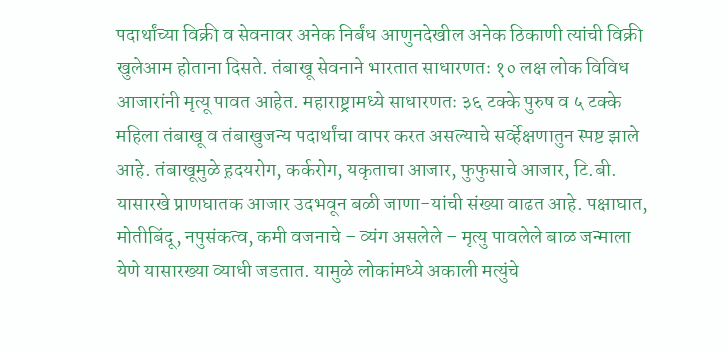पदार्थांच्या विक्री व सेवनावर अनेक निर्बंध आणुनदेखील अनेक ठिकाणी त्यांची विक्री खुलेआम होताना दिसते. तंबाखू सेवनाने भारतात साधारणतः १० लक्ष लोक विविध आजारांनी मृत्यू पावत आहेत. महाराष्ट्रामध्ये साधारणतः ३६ टक्के पुरुष व ५ टक्के महिला तंबाखू व तंबाखुजन्य पदार्थांचा वापर करत असल्याचे सर्व्हेक्षणातुन स्पष्ट झाले आहे. तंबाखूमुळे ह़दयरोग, कर्करोग, यकृताचा आजार, फुफुसाचे आजार, टि.बी. यासारखे प्राणघातक आजार उदभवून बळी जाणा-यांची संख्या वाढत आहे. पक्षाघात, मोतीबिंदू, नपुसंकत्व, कमी वजनाचे – व्यंग असलेले – मृत्यु पावलेले बाळ जन्माला येणे यासारख्या व्याधी जडतात. यामुळे लोकांमध्ये अकाली मत्युंचे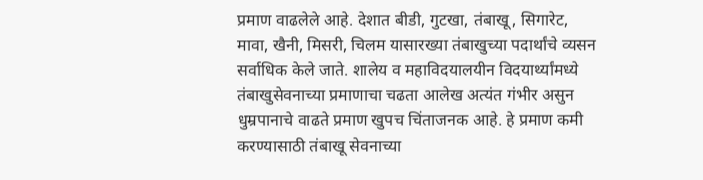प्रमाण वाढलेले आहे. देशात बीडी, गुटखा, तंबाखू, सिगारेट, मावा, खैनी, मिसरी, चिलम यासारख्या तंबाखुच्या पदार्थांचे व्यसन सर्वाधिक केले जाते. शालेय व महाविदयालयीन विदयार्थ्यांमध्ये तंबाखुसेवनाच्या प्रमाणाचा चढता आलेख अत्यंत गंभीर असुन धुम्रपानाचे वाढते प्रमाण खुपच चिंताजनक आहे. हे प्रमाण कमी करण्यासाठी तंबाखू सेवनाच्या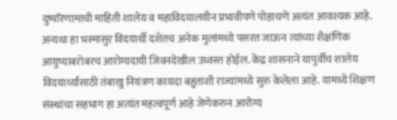दुष्परिणामाची माहिती शालेय व महाविदयालयीन प्रभावीपणे पोहाचणे अत्यंत आवश्यक आहे. अन्यथा हा भस्मासुर विदयार्थी दशेतच अनेक मुलांमध्ये पसरत जाऊन त्यांच्या शैक्षणिक आयुष्याबरोबरच आरोग्यदायी जिवनदेखील उध्वस्त होईल. केंद्र शासनाने यापुर्वीच शालेय विदयार्थ्यांसाठी तंबाखु नियंत्रण कायदा बहुतांशी राज्यांमध्ये सुरु केलेला आहे. यामध्ये शिक्षण संस्थांचा सहभाग हा अत्यंत महत्वपूर्ण आहे जेणेकरुन आरोग्य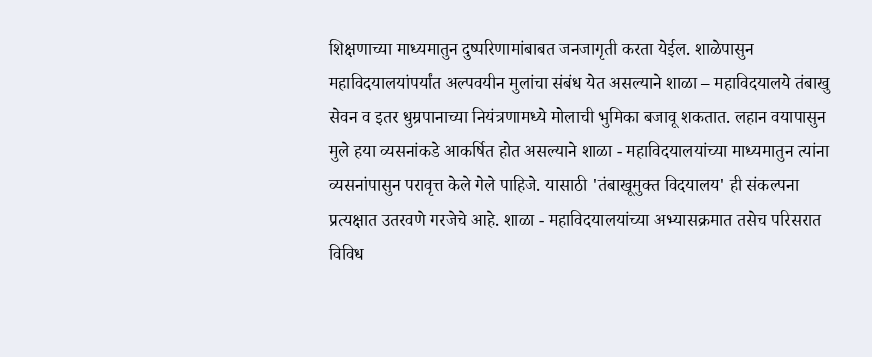शिक्षणाच्या माध्यमातुन दुष्परिणामांबाबत जनजागृती करता येईल. शाळेपासुन महाविदयालयांपर्यांत अल्पवयीन मुलांचा संबंध येत असल्याने शाळा – महाविदयालये तंबाखु सेवन व इतर धुम्रपानाच्या नियंत्रणामध्ये मोलाची भुमिका बजावू शकतात. लहान वयापासुन मुले हया व्यसनांकडे आकर्षित होत असल्याने शाळा - महाविदयालयांच्या माध्यमातुन त्यांना व्यसनांपासुन परावृत्त केले गेले पाहिजे. यासाठी 'तंबाखूमुक्त विदयालय' ही संकल्पना प्रत्यक्षात उतरवणे गरजेचे आहे. शाळा - महाविदयालयांच्या अभ्यासक्रमात तसेच परिसरात विविध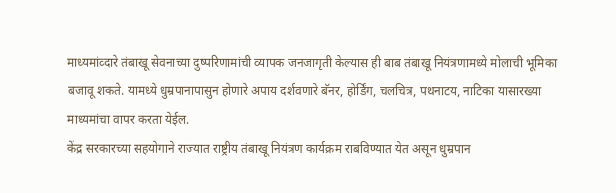माध्यमांव्दारे तंबाखू सेवनाच्या दुष्परिणामांची व्यापक जनजागृती केल्यास ही बाब तंबाखू नियंत्रणामध्ये मोलाची भूमिका बजावू शकते. यामध्ये धुम्रपानापासुन होणारे अपाय दर्शवणारे बॅनर, होर्डिंग, चलचित्र, पथनाटय, नाटिका यासारख्या माध्यमांचा वापर करता येईल.
केंद्र सरकारच्या सहयोगाने राज्यात राष्ट्रीय तंबाखू नियंत्रण कार्यक्रम राबविण्यात येत असून धुम्रपान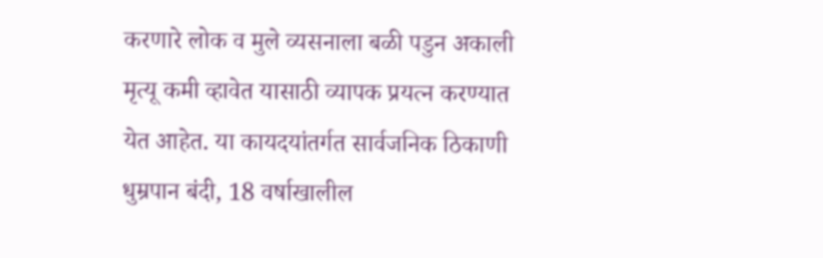करणारे लोक व मुले व्यसनाला बळी पडुन अकाली मृत्यू कमी व्हावेत यासाठी व्यापक प्रयत्न करण्यात येत आहेत. या कायदयांतर्गत सार्वजनिक ठिकाणी धुम्रपान बंदी, 18 वर्षाखालील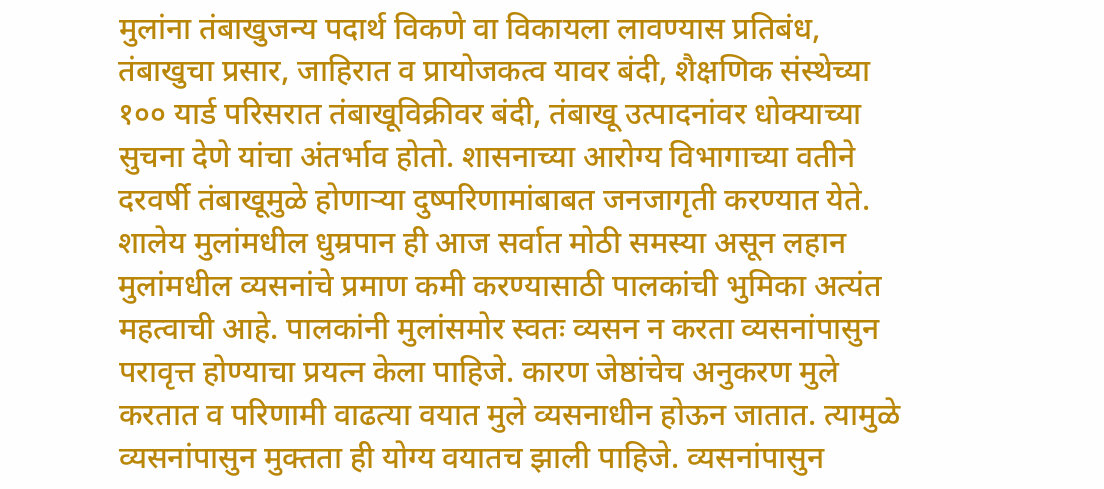मुलांना तंबाखुजन्य पदार्थ विकणे वा विकायला लावण्यास प्रतिबंध, तंबाखुचा प्रसार, जाहिरात व प्रायोजकत्व यावर बंदी, शैक्षणिक संस्थेच्या १०० यार्ड परिसरात तंबाखूविक्रीवर बंदी, तंबाखू उत्पादनांवर धोक्याच्या सुचना देणे यांचा अंतर्भाव होतो. शासनाच्या आरोग्य विभागाच्या वतीने दरवर्षी तंबाखूमुळे होणाऱ्या दुष्परिणामांबाबत जनजागृती करण्यात येते.
शालेय मुलांमधील धुम्रपान ही आज सर्वात मोठी समस्या असून लहान मुलांमधील व्यसनांचे प्रमाण कमी करण्यासाठी पालकांची भुमिका अत्यंत महत्वाची आहे. पालकांनी मुलांसमोर स्वतः व्यसन न करता व्यसनांपासुन परावृत्त होण्याचा प्रयत्न केला पाहिजे. कारण जेष्ठांचेच अनुकरण मुले करतात व परिणामी वाढत्या वयात मुले व्यसनाधीन होऊन जातात. त्यामुळे व्यसनांपासुन मुक्तता ही योग्य वयातच झाली पाहिजे. व्यसनांपासुन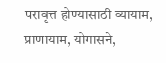परावृत्त होण्यासाठी व्यायाम, प्राणायाम, योगासने,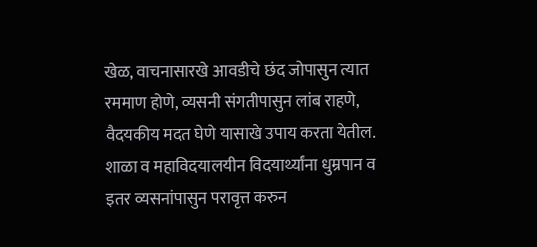खेळ, वाचनासारखे आवडीचे छंद जोपासुन त्यात रममाण होणे, व्यसनी संगतीपासुन लांब राहणे, वैदयकीय मदत घेणे यासाखे उपाय करता येतील. शाळा व महाविदयालयीन विदयार्थ्यांना धुम्रपान व इतर व्यसनांपासुन परावृत्त करुन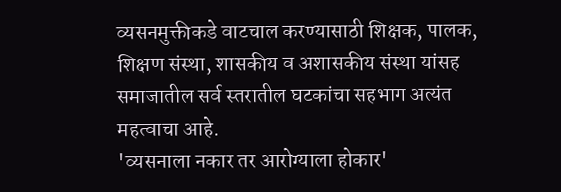व्यसनमुक्तीकडे वाटचाल करण्यासाठी शिक्षक, पालक, शिक्षण संस्था, शासकीय व अशासकीय संस्था यांसह समाजातील सर्व स्तरातील घटकांचा सहभाग अत्यंत महत्वाचा आहे.
'व्यसनाला नकार तर आरोग्याला होकार'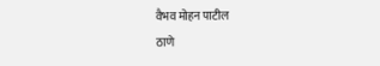वैभव मोहन पाटील
ठाणे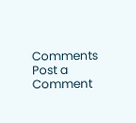Comments
Post a Comment